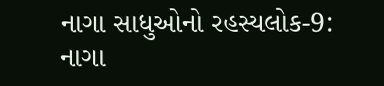નાગા સાધુઓનો રહસ્યલોક-9: નાગા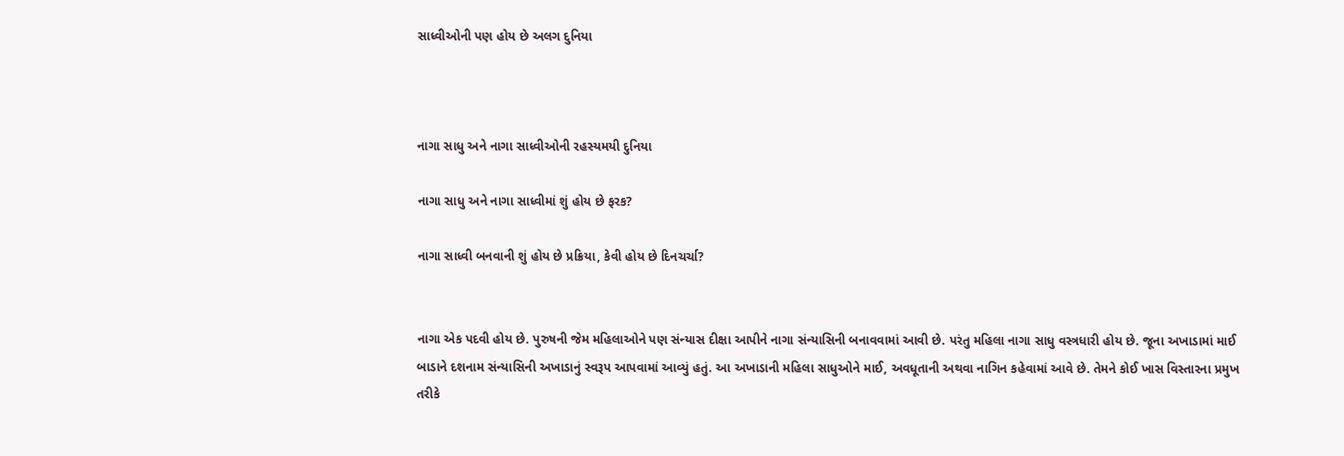સાધ્વીઓની પણ હોય છે અલગ દુનિયા



નાગા સાધુ અને નાગા સાધ્વીઓની રહસ્યમયી દુનિયા

નાગા સાધુ અને નાગા સાધ્વીમાં શું હોય છે ફરક?

નાગા સાધ્વી બનવાની શું હોય છે પ્રક્રિયા, કેવી હોય છે દિનચર્ચા?


નાગા એક પદવી હોય છે. પુરુષની જેમ મહિલાઓને પણ સંન્યાસ દીક્ષા આપીને નાગા સંન્યાસિની બનાવવામાં આવી છે. પરંતુ મહિલા નાગા સાધુ વસ્ત્રધારી હોય છે. જૂના અખાડામાં માઈ બાડાને દશનામ સંન્યાસિની અખાડાનું સ્વરૂપ આપવામાં આવ્યું હતું. આ અખાડાની મહિલા સાધુઓને માઈ, અવધૂતાની અથવા નાગિન કહેવામાં આવે છે. તેમને કોઈ ખાસ વિસ્તારના પ્રમુખ તરીકે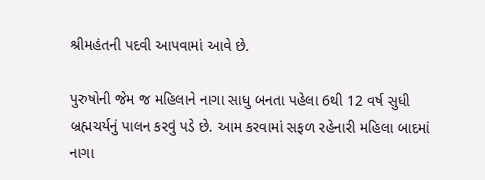શ્રીમહંતની પદવી આપવામાં આવે છે.

પુરુષોની જેમ જ મહિલાને નાગા સાધુ બનતા પહેલા 6થી 12 વર્ષ સુધી બ્રહ્મચર્યનું પાલન કરવું પડે છે. આમ કરવામાં સફળ રહેનારી મહિલા બાદમાં નાગા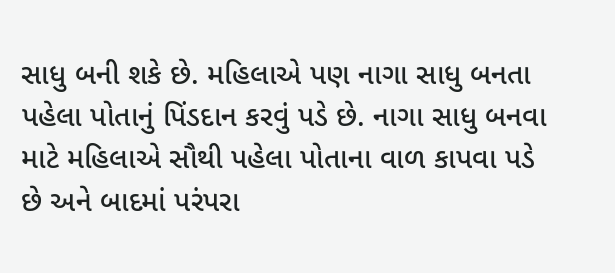સાધુ બની શકે છે. મહિલાએ પણ નાગા સાધુ બનતા પહેલા પોતાનું પિંડદાન કરવું પડે છે. નાગા સાધુ બનવા માટે મહિલાએ સૌથી પહેલા પોતાના વાળ કાપવા પડે છે અને બાદમાં પરંપરા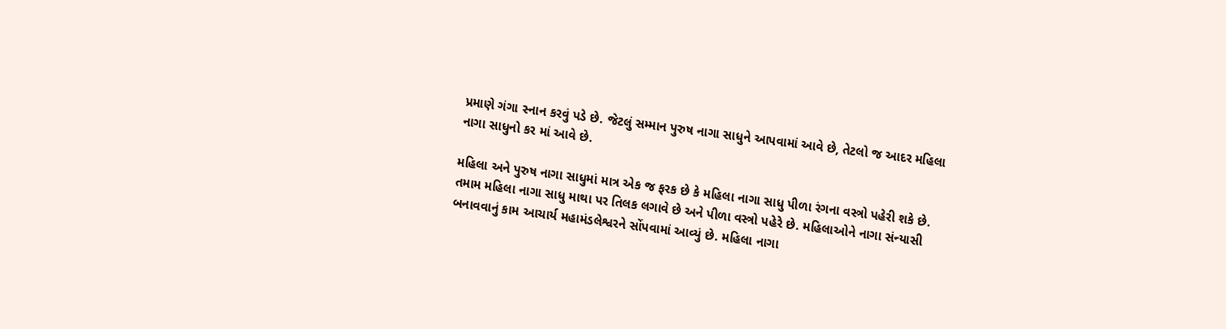પ્રમાણે ગંગા સ્નાન કરવું પડે છે. જેટલું સમ્માન પુરુષ નાગા સાધુને આપવામાં આવે છે, તેટલો જ આદર મહિલા નાગા સાધુનો કર માં આવે છે.

મહિલા અને પુરુષ નાગા સાધુમાં માત્ર એક જ ફરક છે કે મહિલા નાગા સાધુ પીળા રંગના વસ્ત્રો પહેરી શકે છે. તમામ મહિલા નાગા સાધુ માથા પર તિલક લગાવે છે અને પીળા વસ્ત્રો પહેરે છે. મહિલાઓને નાગા સંન્યાસી બનાવવાનું કામ આચાર્ય મહામંડલેશ્વરને સોંપવામાં આવ્યું છે. મહિલા નાગા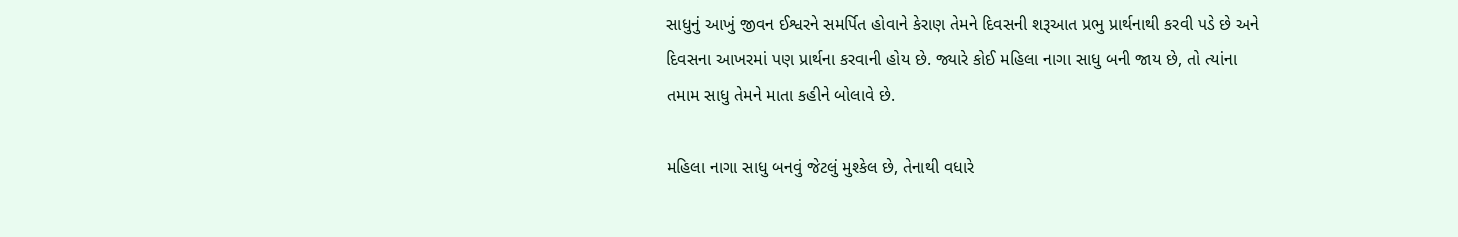સાધુનું આખું જીવન ઈશ્વરને સમર્પિત હોવાને કેરાણ તેમને દિવસની શરૂઆત પ્રભુ પ્રાર્થનાથી કરવી પડે છે અને દિવસના આખરમાં પણ પ્રાર્થના કરવાની હોય છે. જ્યારે કોઈ મહિલા નાગા સાધુ બની જાય છે, તો ત્યાંના તમામ સાધુ તેમને માતા કહીને બોલાવે છે.

મહિલા નાગા સાધુ બનવું જેટલું મુશ્કેલ છે, તેનાથી વધારે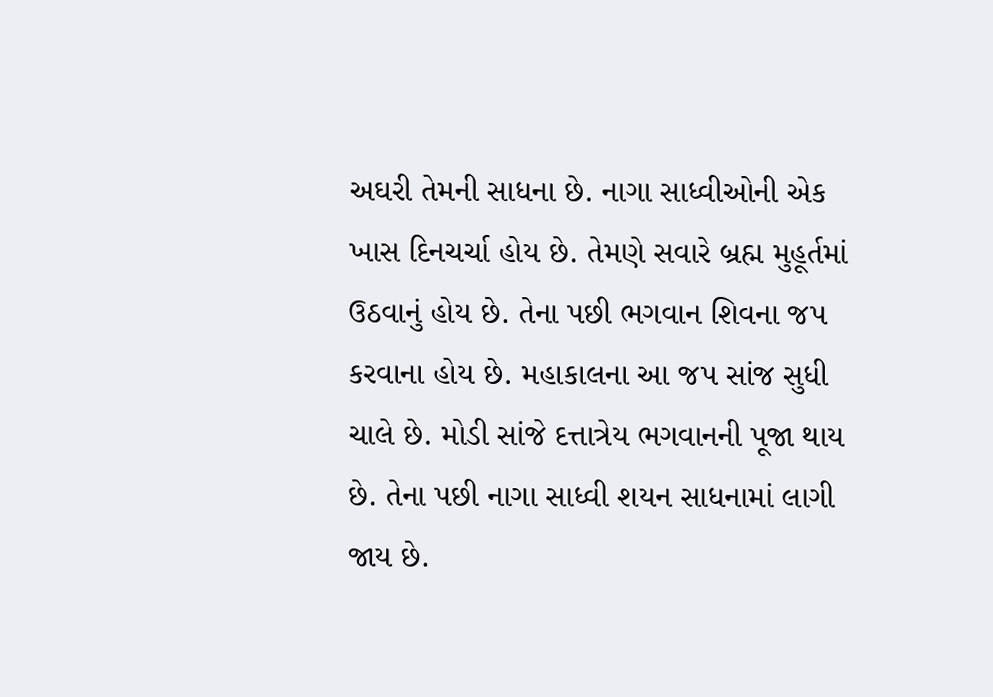અઘરી તેમની સાધના છે. નાગા સાધ્વીઓની એક ખાસ દિનચર્ચા હોય છે. તેમણે સવારે બ્રહ્મ મુહૂર્તમાં ઉઠવાનું હોય છે. તેના પછી ભગવાન શિવના જપ કરવાના હોય છે. મહાકાલના આ જપ સાંજ સુધી ચાલે છે. મોડી સાંજે દત્તાત્રેય ભગવાનની પૂજા થાય છે. તેના પછી નાગા સાધ્વી શયન સાધનામાં લાગી જાય છે.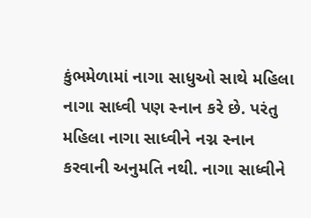કુંભમેળામાં નાગા સાધુઓ સાથે મહિલા નાગા સાધ્વી પણ સ્નાન કરે છે. પરંતુ મહિલા નાગા સાધ્વીને નગ્ન સ્નાન કરવાની અનુમતિ નથી. નાગા સાધ્વીને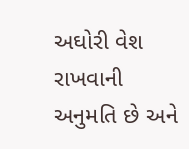અઘોરી વેશ રાખવાની અનુમતિ છે અને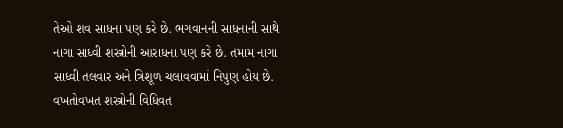તેઓ શવ સાધના પણ કરે છે. ભગવાનની સાધનાની સાથે નાગા સાધ્વી શસ્ત્રોની આરાધના પણ કરે છે. તમામ નાગા સાધ્વી તલવાર અને ત્રિશૂળ ચલાવવામાં નિપુણ હોય છે. વખતોવખત શસ્ત્રોની વિધિવત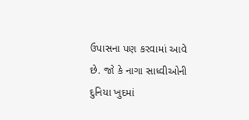ઉપાસના પણ કરવામાં આવે છે. જો કે નાગા સાધ્વીઓની દુનિયા ખુદમાં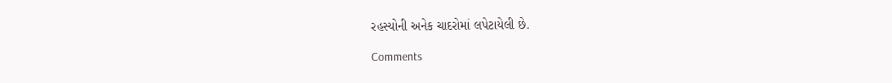રહસ્યોની અનેક ચાદરોમાં લપેટાયેલી છે.

Comments